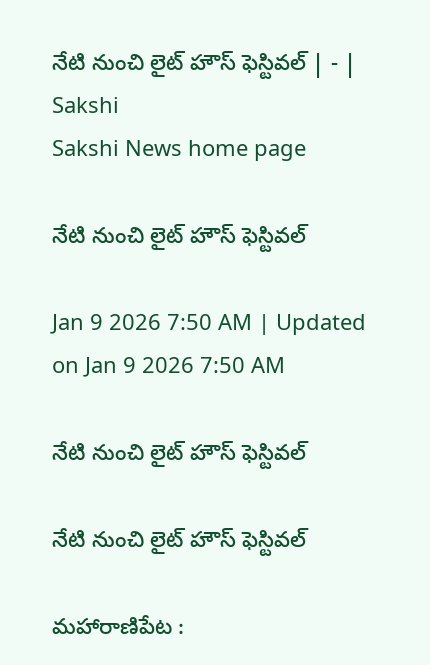నేటి నుంచి లైట్‌ హౌస్‌ ఫెస్టివల్‌ | - | Sakshi
Sakshi News home page

నేటి నుంచి లైట్‌ హౌస్‌ ఫెస్టివల్‌

Jan 9 2026 7:50 AM | Updated on Jan 9 2026 7:50 AM

నేటి నుంచి లైట్‌ హౌస్‌ ఫెస్టివల్‌

నేటి నుంచి లైట్‌ హౌస్‌ ఫెస్టివల్‌

మహారాణిపేట :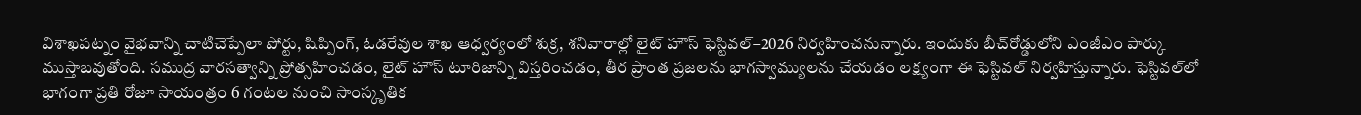విశాఖపట్నం వైభవాన్ని చాటిచెప్పేలా పోర్టు, షిప్పింగ్‌, ఓడరేవుల శాఖ ఆధ్వర్యంలో శుక్ర, శనివారాల్లో లైట్‌ హౌస్‌ ఫెస్టివల్‌–2026 నిర్వహించనున్నారు. ఇందుకు బీచ్‌రోడ్డులోని ఎంజీఎం పార్కు ముస్తాబవుతోంది. సముద్ర వారసత్వాన్ని ప్రోత్సహించడం, లైట్‌ హౌస్‌ టూరిజాన్ని విస్తరించడం, తీర ప్రాంత ప్రజలను భాగస్వామ్యులను చేయడం లక్ష్యంగా ఈ ఫెస్టివల్‌ నిర్వహిస్తున్నారు. ఫెస్టివల్‌లో భాగంగా ప్రతి రోజూ సాయంత్రం 6 గంటల నుంచి సాంస్కృతిక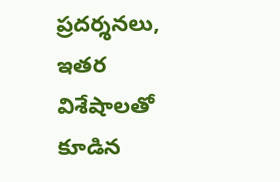ప్రదర్శనలు, ఇతర విశేషాలతో కూడిన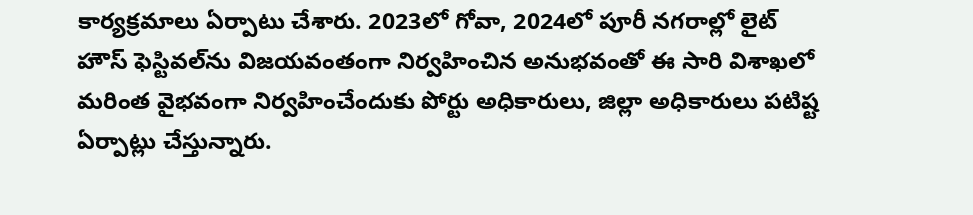కార్యక్రమాలు ఏర్పాటు చేశారు. 2023లో గోవా, 2024లో పూరీ నగరాల్లో లైట్‌ హౌస్‌ ఫెస్టివల్‌ను విజయవంతంగా నిర్వహించిన అనుభవంతో ఈ సారి విశాఖలో మరింత వైభవంగా నిర్వహించేందుకు పోర్టు అధికారులు, జిల్లా అధికారులు పటిష్ట ఏర్పాట్లు చేస్తున్నారు.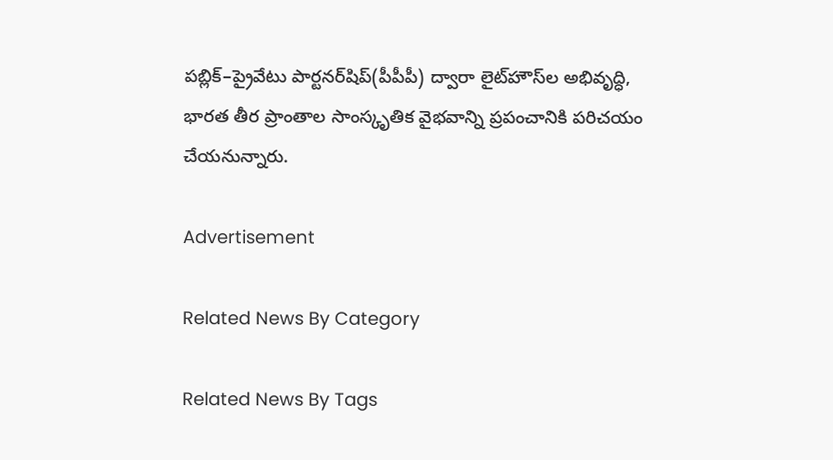పబ్లిక్‌–ప్రైవేటు పార్టనర్‌షిప్‌(పీపీపీ) ద్వారా లైట్‌హౌస్‌ల అభివృద్ధి, భారత తీర ప్రాంతాల సాంస్కృతిక వైభవాన్ని ప్రపంచానికి పరిచయం చేయనున్నారు.

Advertisement

Related News By Category

Related News By Tags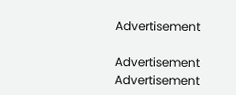Advertisement

Advertisement
Advertisement